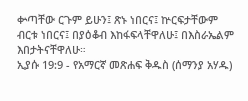ቍጣቸው ርጉም ይሁን፤ ጽኑ ነበርና፤ ኵርፍታቸውም ብርቱ ነበርና፤ በያዕቆብ እከፋፍላቸዋለሁ፤ በእስራኤልም እበታትናቸዋለሁ።
ኢያሱ 19:9 - የአማርኛ መጽሐፍ ቅዱስ (ሰማንያ አሃዱ)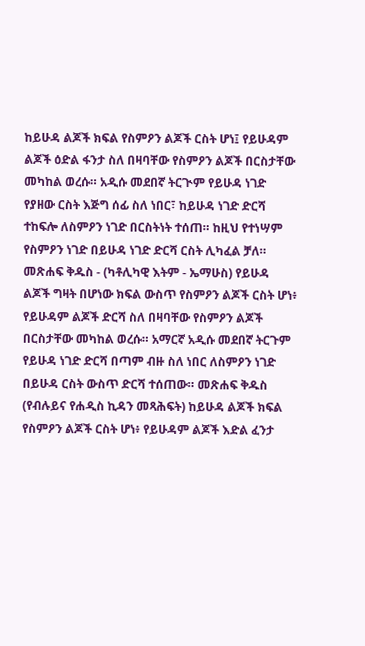ከይሁዳ ልጆች ክፍል የስምዖን ልጆች ርስት ሆነ፤ የይሁዳም ልጆች ዕድል ፋንታ ስለ በዛባቸው የስምዖን ልጆች በርስታቸው መካከል ወረሱ። አዲሱ መደበኛ ትርጒም የይሁዳ ነገድ የያዘው ርስት እጅግ ሰፊ ስለ ነበር፣ ከይሁዳ ነገድ ድርሻ ተከፍሎ ለስምዖን ነገድ በርስትነት ተሰጠ። ከዚህ የተነሣም የስምዖን ነገድ በይሁዳ ነገድ ድርሻ ርስት ሊካፈል ቻለ። መጽሐፍ ቅዱስ - (ካቶሊካዊ እትም - ኤማሁስ) የይሁዳ ልጆች ግዛት በሆነው ክፍል ውስጥ የስምዖን ልጆች ርስት ሆነ፥ የይሁዳም ልጆች ድርሻ ስለ በዛባቸው የስምዖን ልጆች በርስታቸው መካከል ወረሱ። አማርኛ አዲሱ መደበኛ ትርጉም የይሁዳ ነገድ ድርሻ በጣም ብዙ ስለ ነበር ለስምዖን ነገድ በይሁዳ ርስት ውስጥ ድርሻ ተሰጠው። መጽሐፍ ቅዱስ (የብሉይና የሐዲስ ኪዳን መጻሕፍት) ከይሁዳ ልጆች ክፍል የስምዖን ልጆች ርስት ሆነ፥ የይሁዳም ልጆች እድል ፈንታ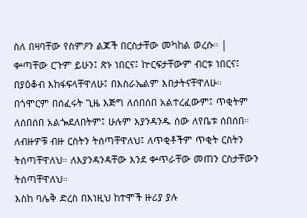ስለ በዛባቸው የስምዖን ልጆች በርስታቸው መካከል ወረሱ። |
ቍጣቸው ርጉም ይሁን፤ ጽኑ ነበርና፤ ኵርፍታቸውም ብርቱ ነበርና፤ በያዕቆብ እከፋፍላቸዋለሁ፤ በእስራኤልም እበታትናቸዋለሁ።
በጎሞርም በሰፈሩት ጊዜ እጅግ ለሰበሰበ አልተረፈውም፤ ጥቂትም ለሰበሰበ አልጐደለበትም፤ ሁሉም እያንዳንዱ ሰው ለየቤቱ ሰበሰበ።
ለብዙዎቹ ብዙ ርስትን ትሰጣቸዋለህ፤ ለጥቂቶችም ጥቂት ርስትን ትሰጣቸዋለህ። ለእያንዳንዳቸው እንደ ቍጥራቸው መጠን ርስታቸውን ትሰጣቸዋለህ።
እስከ ባሌቅ ድረስ በእነዚህ ከተሞች ዙሪያ ያሉ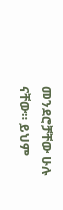መንደሮቻቸው ሁሉ ናቸው። ይህም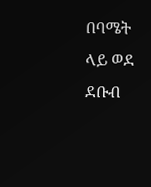በባሜት ላይ ወደ ደቡብ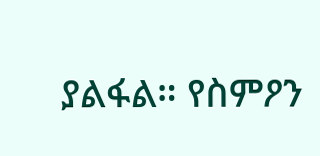ያልፋል። የስምዖን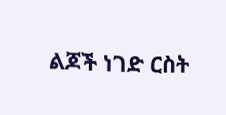ልጆች ነገድ ርስት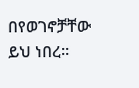በየወገኖቻቸው ይህ ነበረ።